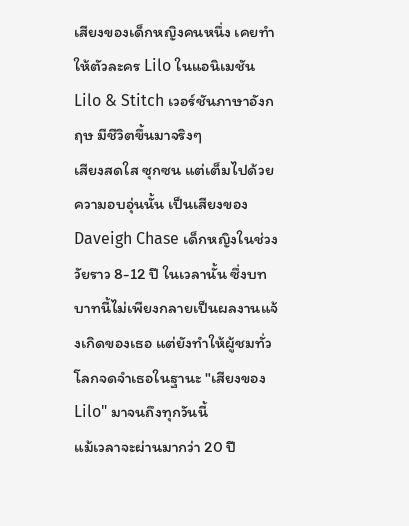เสียงของเด็กหญิงคนหนึ่ง เคยทำให้ตัวละคร Lilo ในแอนิเมชัน Lilo & Stitch เวอร์ชันภาษาอังกฤษ มีชีวิตขึ้นมาจริงๆ
เสียงสดใส ซุกซน แต่เต็มไปด้วยความอบอุ่นนั้น เป็นเสียงของ Daveigh Chase เด็กหญิงในช่วงวัยราว 8-12 ปี ในเวลานั้น ซึ่งบทบาทนี้ไม่เพียงกลายเป็นผลงานแจ้งเกิดของเธอ แต่ยังทำให้ผู้ชมทั่วโลกจดจำเธอในฐานะ "เสียงของ Lilo" มาจนถึงทุกวันนี้
แม้เวลาจะผ่านมากว่า 20 ปี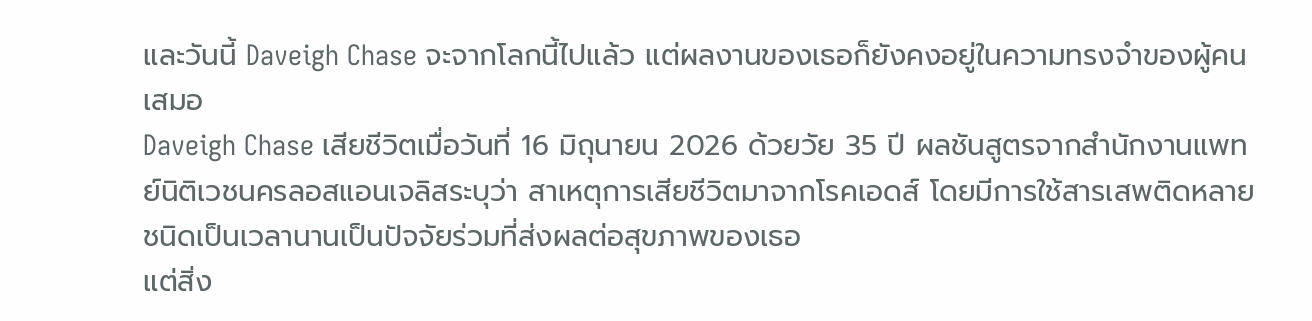และวันนี้ Daveigh Chase จะจากโลกนี้ไปแล้ว แต่ผลงานของเธอก็ยังคงอยู่ในความทรงจำของผู้คนเสมอ
Daveigh Chase เสียชีวิตเมื่อวันที่ 16 มิถุนายน 2026 ด้วยวัย 35 ปี ผลชันสูตรจากสำนักงานแพทย์นิติเวชนครลอสแอนเจลิสระบุว่า สาเหตุการเสียชีวิตมาจากโรคเอดส์ โดยมีการใช้สารเสพติดหลายชนิดเป็นเวลานานเป็นปัจจัยร่วมที่ส่งผลต่อสุขภาพของเธอ
แต่สิ่ง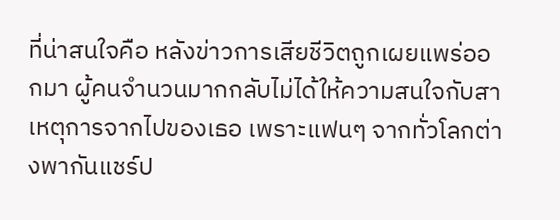ที่น่าสนใจคือ หลังข่าวการเสียชีวิตถูกเผยแพร่ออกมา ผู้คนจำนวนมากกลับไม่ได้ให้ความสนใจกับสาเหตุการจากไปของเธอ เพราะแฟนๆ จากทั่วโลกต่างพากันแชร์ป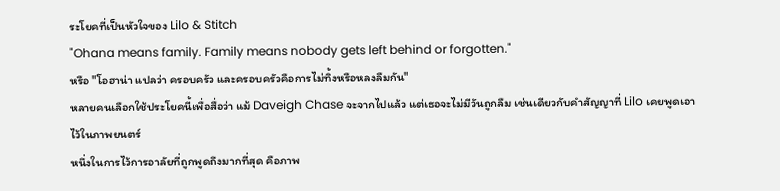ระโยคที่เป็นหัวใจของ Lilo & Stitch
"Ohana means family. Family means nobody gets left behind or forgotten."
หรือ "โอฮาน่า แปลว่า ครอบครัว และครอบครัวคือการไม่ทิ้งหรือหลงลืมกัน"
หลายคนเลือกใช้ประโยคนี้เพื่อสื่อว่า แม้ Daveigh Chase จะจากไปแล้ว แต่เธอจะไม่มีวันถูกลืม เช่นเดียวกับคำสัญญาที่ Lilo เคยพูดเอาไว้ในภาพยนตร์
หนึ่งในการไว้การอาลัยที่ถูกพูดถึงมากที่สุด คือภาพ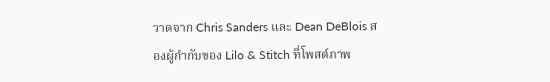วาดจาก Chris Sanders และ Dean DeBlois สองผู้กำกับของ Lilo & Stitch ที่โพสต์ภาพ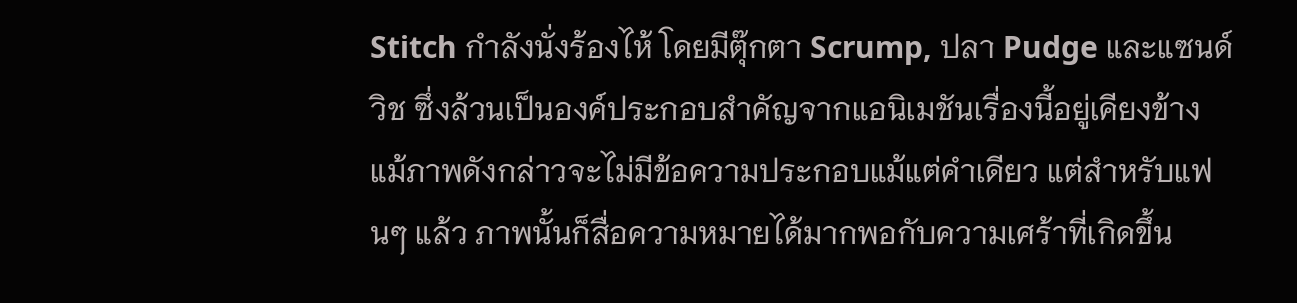Stitch กำลังนั่งร้องไห้ โดยมีตุ๊กตา Scrump, ปลา Pudge และแซนด์วิช ซึ่งล้วนเป็นองค์ประกอบสำคัญจากแอนิเมชันเรื่องนี้อยู่เคียงข้าง
แม้ภาพดังกล่าวจะไม่มีข้อความประกอบแม้แต่คำเดียว แต่สำหรับแฟนๆ แล้ว ภาพนั้นก็สื่อความหมายได้มากพอกับความเศร้าที่เกิดขึ้น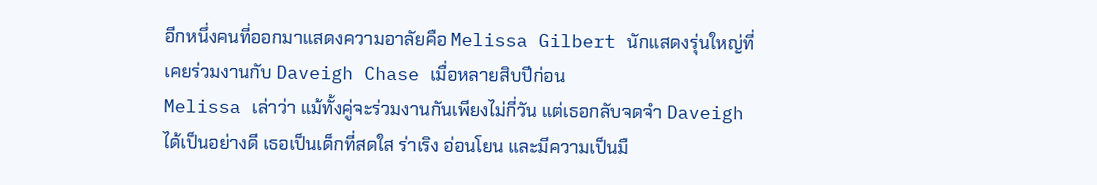อีกหนึ่งคนที่ออกมาแสดงความอาลัยคือ Melissa Gilbert นักแสดงรุ่นใหญ่ที่เคยร่วมงานกับ Daveigh Chase เมื่อหลายสิบปีก่อน
Melissa เล่าว่า แม้ทั้งคู่จะร่วมงานกันเพียงไม่กี่วัน แต่เธอกลับจดจำ Daveigh ได้เป็นอย่างดี เธอเป็นเด็กที่สดใส ร่าเริง อ่อนโยน และมีความเป็นมื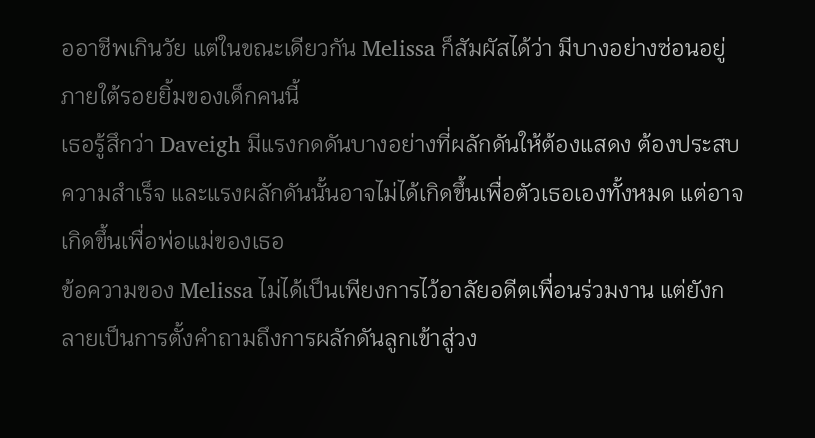ออาชีพเกินวัย แต่ในขณะเดียวกัน Melissa ก็สัมผัสได้ว่า มีบางอย่างซ่อนอยู่ภายใต้รอยยิ้มของเด็กคนนี้
เธอรู้สึกว่า Daveigh มีแรงกดดันบางอย่างที่ผลักดันให้ต้องแสดง ต้องประสบความสำเร็จ และแรงผลักดันนั้นอาจไม่ได้เกิดขึ้นเพื่อตัวเธอเองทั้งหมด แต่อาจเกิดขึ้นเพื่อพ่อแม่ของเธอ
ข้อความของ Melissa ไม่ได้เป็นเพียงการไว้อาลัยอดีตเพื่อนร่วมงาน แต่ยังกลายเป็นการตั้งคำถามถึงการผลักดันลูกเข้าสู่วง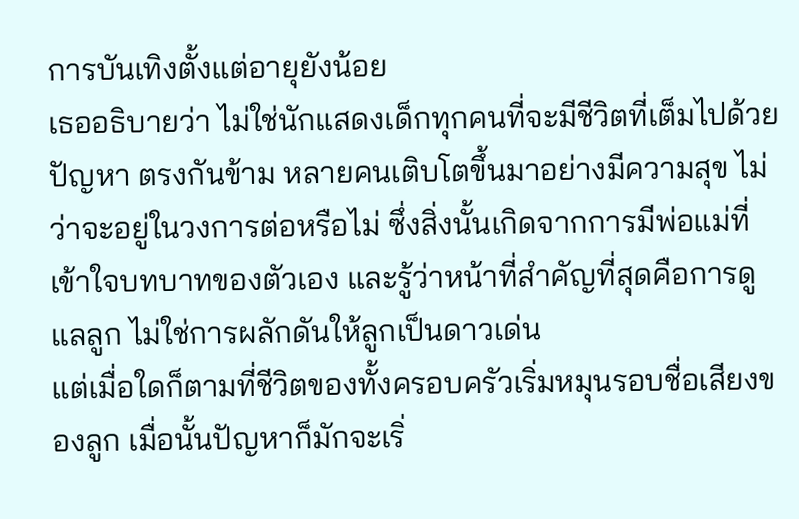การบันเทิงตั้งแต่อายุยังน้อย
เธออธิบายว่า ไม่ใช่นักแสดงเด็กทุกคนที่จะมีชีวิตที่เต็มไปด้วยปัญหา ตรงกันข้าม หลายคนเติบโตขึ้นมาอย่างมีความสุข ไม่ว่าจะอยู่ในวงการต่อหรือไม่ ซึ่งสิ่งนั้นเกิดจากการมีพ่อแม่ที่เข้าใจบทบาทของตัวเอง และรู้ว่าหน้าที่สำคัญที่สุดคือการดูแลลูก ไม่ใช่การผลักดันให้ลูกเป็นดาวเด่น
แต่เมื่อใดก็ตามที่ชีวิตของทั้งครอบครัวเริ่มหมุนรอบชื่อเสียงของลูก เมื่อนั้นปัญหาก็มักจะเริ่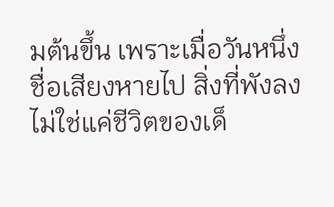มต้นขึ้น เพราะเมื่อวันหนึ่งชื่อเสียงหายไป สิ่งที่พังลงไม่ใช่แค่ชีวิตของเด็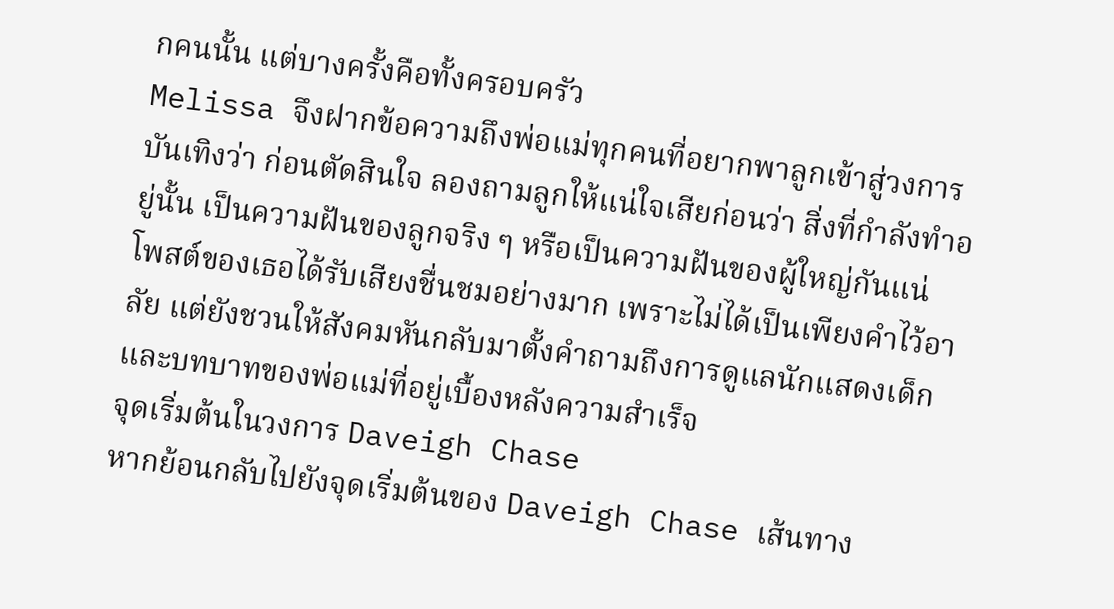กคนนั้น แต่บางครั้งคือทั้งครอบครัว
Melissa จึงฝากข้อความถึงพ่อแม่ทุกคนที่อยากพาลูกเข้าสู่วงการบันเทิงว่า ก่อนตัดสินใจ ลองถามลูกให้แน่ใจเสียก่อนว่า สิ่งที่กำลังทำอยู่นั้น เป็นความฝันของลูกจริง ๆ หรือเป็นความฝันของผู้ใหญ่กันแน่
โพสต์ของเธอได้รับเสียงชื่นชมอย่างมาก เพราะไม่ได้เป็นเพียงคำไว้อาลัย แต่ยังชวนให้สังคมหันกลับมาตั้งคำถามถึงการดูแลนักแสดงเด็ก และบทบาทของพ่อแม่ที่อยู่เบื้องหลังความสำเร็จ
จุดเริ่มต้นในวงการ Daveigh Chase
หากย้อนกลับไปยังจุดเริ่มต้นของ Daveigh Chase เส้นทาง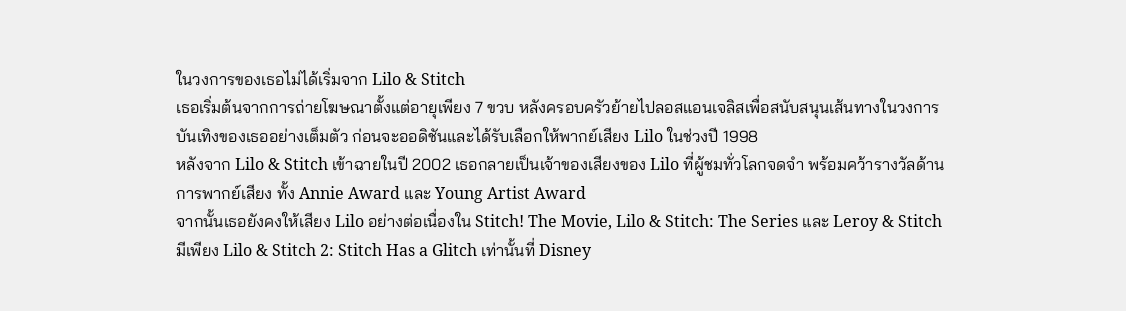ในวงการของเธอไม่ได้เริ่มจาก Lilo & Stitch
เธอเริ่มต้นจากการถ่ายโฆษณาตั้งแต่อายุเพียง 7 ขวบ หลังครอบครัวย้ายไปลอสแอนเจลิสเพื่อสนับสนุนเส้นทางในวงการบันเทิงของเธออย่างเต็มตัว ก่อนจะออดิชันและได้รับเลือกให้พากย์เสียง Lilo ในช่วงปี 1998
หลังจาก Lilo & Stitch เข้าฉายในปี 2002 เธอกลายเป็นเจ้าของเสียงของ Lilo ที่ผู้ชมทั่วโลกจดจำ พร้อมคว้ารางวัลด้านการพากย์เสียง ทั้ง Annie Award และ Young Artist Award
จากนั้นเธอยังคงให้เสียง Lilo อย่างต่อเนื่องใน Stitch! The Movie, Lilo & Stitch: The Series และ Leroy & Stitch
มีเพียง Lilo & Stitch 2: Stitch Has a Glitch เท่านั้นที่ Disney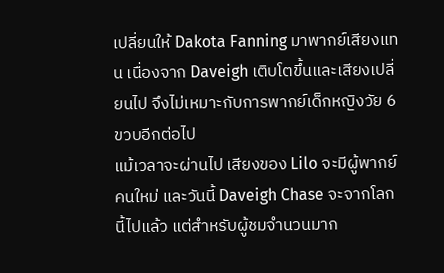เปลี่ยนให้ Dakota Fanning มาพากย์เสียงแทน เนื่องจาก Daveigh เติบโตขึ้นและเสียงเปลี่ยนไป จึงไม่เหมาะกับการพากย์เด็กหญิงวัย 6 ขวบอีกต่อไป
แม้เวลาจะผ่านไป เสียงของ Lilo จะมีผู้พากย์คนใหม่ และวันนี้ Daveigh Chase จะจากโลกนี้ไปแล้ว แต่สำหรับผู้ชมจำนวนมาก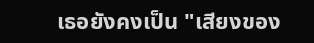เธอยังคงเป็น "เสียงของ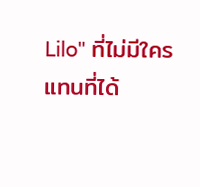Lilo" ที่ไม่มีใครแทนที่ได้